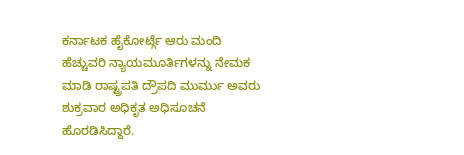ಕರ್ನಾಟಕ ಹೈಕೋರ್ಟ್ಗೆ ಆರು ಮಂದಿ ಹೆಚ್ಚುವರಿ ನ್ಯಾಯಮೂರ್ತಿಗಳನ್ನು ನೇಮಕ ಮಾಡಿ ರಾಷ್ಟ್ರಪತಿ ದ್ರೌಪದಿ ಮುರ್ಮು ಅವರು ಶುಕ್ರವಾರ ಅಧಿಕೃತ ಅಧಿಸೂಚನೆ ಹೊರಡಿಸಿದ್ದಾರೆ.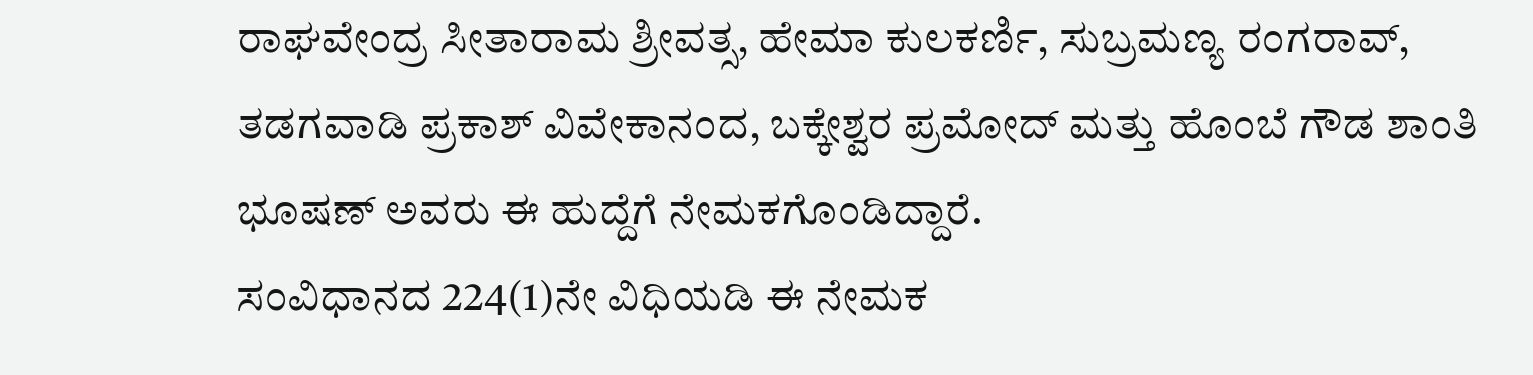ರಾಘವೇಂದ್ರ ಸೀತಾರಾಮ ಶ್ರೀವತ್ಸ, ಹೇಮಾ ಕುಲಕರ್ಣಿ, ಸುಬ್ರಮಣ್ಯ ರಂಗರಾವ್, ತಡಗವಾಡಿ ಪ್ರಕಾಶ್ ವಿವೇಕಾನಂದ, ಬಕ್ಕೇಶ್ವರ ಪ್ರಮೋದ್ ಮತ್ತು ಹೊಂಬೆ ಗೌಡ ಶಾಂತಿ ಭೂಷಣ್ ಅವರು ಈ ಹುದ್ದೆಗೆ ನೇಮಕಗೊಂಡಿದ್ದಾರೆ.
ಸಂವಿಧಾನದ 224(1)ನೇ ವಿಧಿಯಡಿ ಈ ನೇಮಕ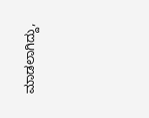ಮಾಡಲಾಗಿದ್ದು,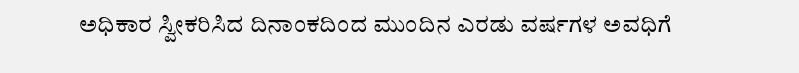ಅಧಿಕಾರ ಸ್ವೀಕರಿಸಿದ ದಿನಾಂಕದಿಂದ ಮುಂದಿನ ಎರಡು ವರ್ಷಗಳ ಅವಧಿಗೆ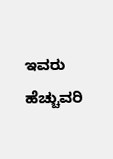ಇವರು ಹೆಚ್ಚುವರಿ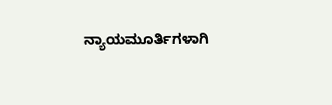ನ್ಯಾಯಮೂರ್ತಿಗಳಾಗಿ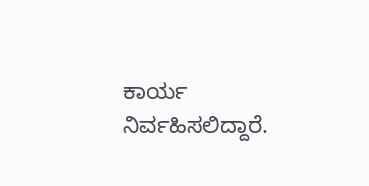ಕಾರ್ಯ ನಿರ್ವಹಿಸಲಿದ್ದಾರೆ.